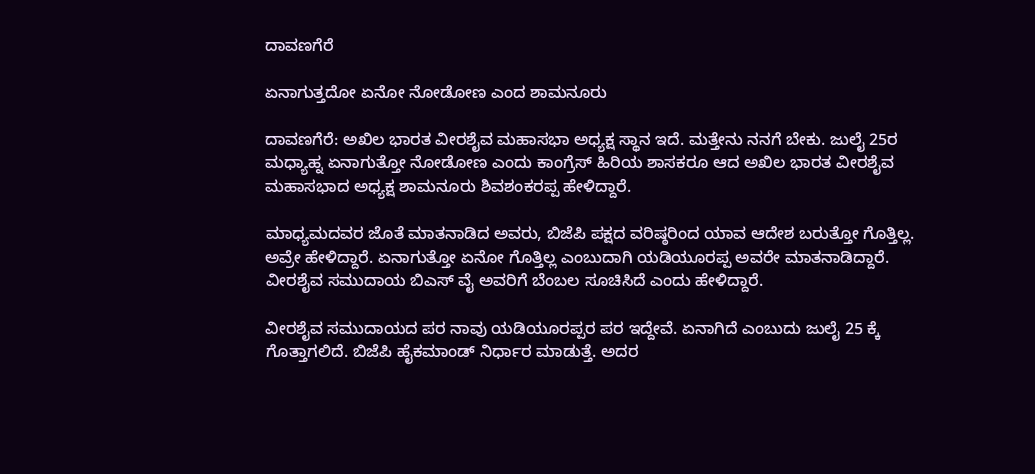ದಾವಣಗೆರೆ

ಏನಾಗುತ್ತದೋ ಏನೋ ನೋಡೋಣ ಎಂದ ಶಾಮನೂರು

ದಾವಣಗೆರೆ: ಅಖಿಲ ಭಾರತ ವೀರಶೈವ ಮಹಾಸಭಾ ಅಧ್ಯಕ್ಷ ಸ್ಥಾನ ಇದೆ. ಮತ್ತೇನು ನನಗೆ ಬೇಕು. ಜುಲೈ 25ರ ಮಧ್ಯಾಹ್ನ ಏನಾಗುತ್ತೋ ನೋಡೋಣ ಎಂದು ಕಾಂಗ್ರೆಸ್ ಹಿರಿಯ ಶಾಸಕರೂ ಆದ ಅಖಿಲ ಭಾರತ ವೀರಶೈವ ಮಹಾಸಭಾದ ಅಧ್ಯಕ್ಷ ಶಾಮನೂರು ಶಿವಶಂಕರಪ್ಪ ಹೇಳಿದ್ದಾರೆ.

ಮಾಧ್ಯಮದವರ ಜೊತೆ ಮಾತನಾಡಿದ ಅವರು, ಬಿಜೆಪಿ ಪಕ್ಷದ ವರಿಷ್ಠರಿಂದ ಯಾವ ಆದೇಶ ಬರುತ್ತೋ ಗೊತ್ತಿಲ್ಲ. ಅವ್ರೇ ಹೇಳಿದ್ದಾರೆ. ಏನಾಗುತ್ತೋ ಏನೋ ಗೊತ್ತಿಲ್ಲ ಎಂಬುದಾಗಿ ಯಡಿಯೂರಪ್ಪ ಅವರೇ ಮಾತನಾಡಿದ್ದಾರೆ. ವೀರಶೈವ ಸಮುದಾಯ ಬಿಎಸ್ ವೈ ಅವರಿಗೆ ಬೆಂಬಲ ಸೂಚಿಸಿದೆ ಎಂದು ಹೇಳಿದ್ದಾರೆ.

ವೀರಶೈವ ಸಮುದಾಯದ ಪರ ನಾವು ಯಡಿಯೂರಪ್ಪರ ಪರ ಇದ್ದೇವೆ. ಏನಾಗಿದೆ ಎಂಬುದು ಜುಲೈ 25 ಕ್ಕೆ ಗೊತ್ತಾಗಲಿದೆ. ಬಿಜೆಪಿ ಹೈಕಮಾಂಡ್ ನಿರ್ಧಾರ ಮಾಡುತ್ತೆ. ಅದರ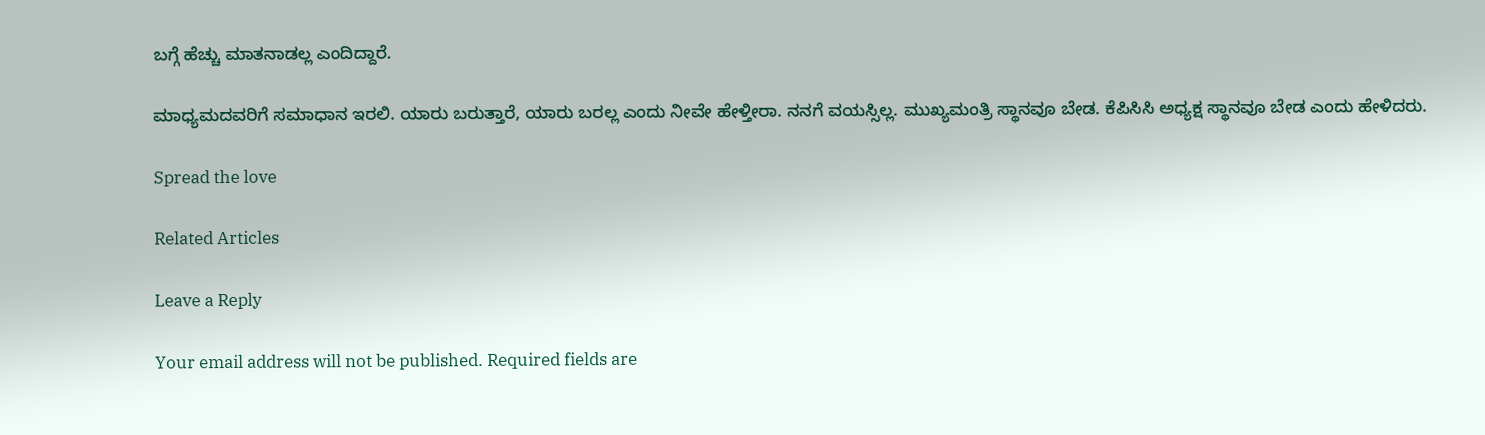ಬಗ್ಗೆ ಹೆಚ್ಚು ಮಾತನಾಡಲ್ಲ ಎಂದಿದ್ದಾರೆ.

ಮಾಧ್ಯಮದವರಿಗೆ ಸಮಾಧಾನ ಇರಲಿ‌. ಯಾರು ಬರುತ್ತಾರೆ, ಯಾರು ಬರಲ್ಲ ಎಂದು ನೀವೇ ಹೇಳ್ತೀರಾ. ನನಗೆ ವಯಸ್ಸಿಲ್ಲ. ಮುಖ್ಯಮಂತ್ರಿ ಸ್ಥಾನವೂ ಬೇಡ. ಕೆಪಿಸಿಸಿ ಅಧ್ಯಕ್ಷ ಸ್ಥಾನವೂ ಬೇಡ ಎಂದು ಹೇಳಿದರು.

Spread the love

Related Articles

Leave a Reply

Your email address will not be published. Required fields are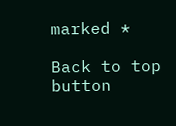marked *

Back to top button